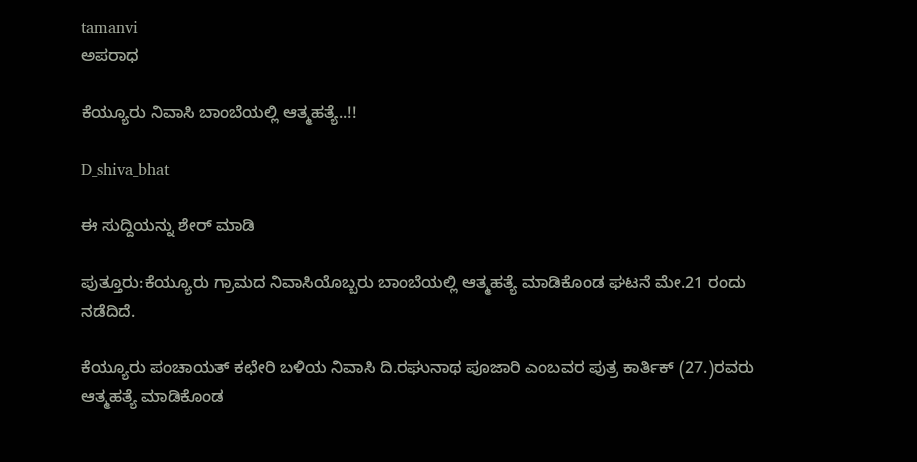tamanvi
ಅಪರಾಧ

ಕೆಯ್ಯೂರು ನಿವಾಸಿ ಬಾಂಬೆಯಲ್ಲಿ ಆತ್ಮಹತ್ಯೆ..!!

D_shiva_bhat

ಈ ಸುದ್ದಿಯನ್ನು ಶೇರ್ ಮಾಡಿ

ಪುತ್ತೂರು:ಕೆಯ್ಯೂರು ಗ್ರಾಮದ ನಿವಾಸಿಯೊಬ್ಬರು ಬಾಂಬೆಯಲ್ಲಿ ಆತ್ಮಹತ್ಯೆ ಮಾಡಿಕೊಂಡ ಘಟನೆ ಮೇ.21 ರಂದು ನಡೆದಿದೆ.

ಕೆಯ್ಯೂರು ಪಂಚಾಯತ್ ಕಛೇರಿ ಬಳಿಯ ನಿವಾಸಿ ದಿ.ರಘುನಾಥ ಪೂಜಾರಿ ಎಂಬವರ ಪುತ್ರ ಕಾರ್ತಿಕ್ (27.)ರವರು ಆತ್ಮಹತ್ಯೆ ಮಾಡಿಕೊಂಡ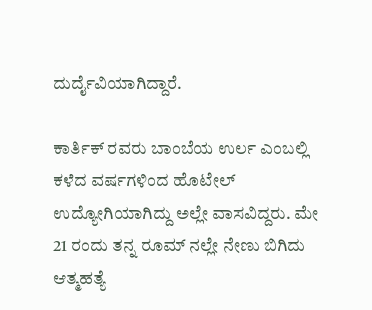ದುರ್ದೈವಿಯಾಗಿದ್ದಾರೆ.

ಕಾರ್ತಿಕ್ ರವರು ಬಾಂಬೆಯ ಉರ್ಲ ಎಂಬಲ್ಲಿ ಕಳೆದ ವರ್ಷಗಳಿಂದ ಹೊಟೇಲ್ ಉದ್ಯೋಗಿಯಾಗಿದ್ದು ಅಲ್ಲೇ ವಾಸವಿದ್ದರು. ಮೇ 21 ರಂದು ತನ್ನ ರೂಮ್‌ ನಲ್ಲೇ ನೇಣು ಬಿಗಿದು ಆತ್ಮಹತ್ಯೆ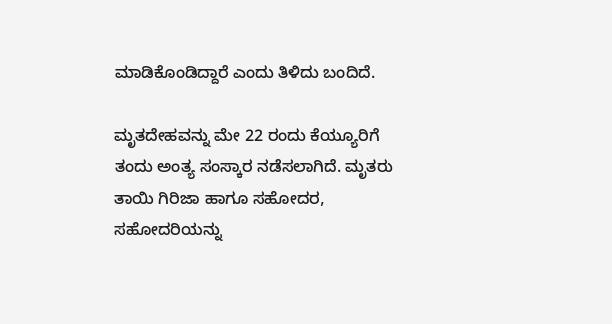ಮಾಡಿಕೊಂಡಿದ್ದಾರೆ ಎಂದು ತಿಳಿದು ಬಂದಿದೆ.

ಮೃತದೇಹವನ್ನು ಮೇ 22 ರಂದು ಕೆಯ್ಯೂರಿಗೆ ತಂದು ಅಂತ್ಯ ಸಂಸ್ಕಾರ ನಡೆಸಲಾಗಿದೆ. ಮೃತರು ತಾಯಿ ಗಿರಿಜಾ ಹಾಗೂ ಸಹೋದರ, ಸಹೋದರಿಯನ್ನು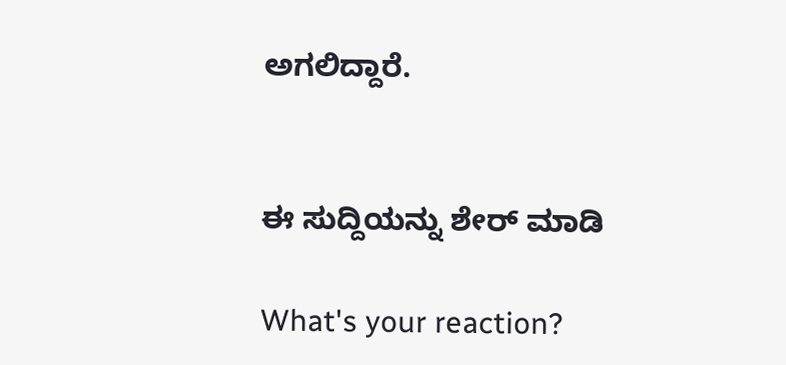ಅಗಲಿದ್ದಾರೆ.


ಈ ಸುದ್ದಿಯನ್ನು ಶೇರ್ ಮಾಡಿ

What's your reaction?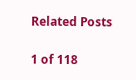Related Posts

1 of 118